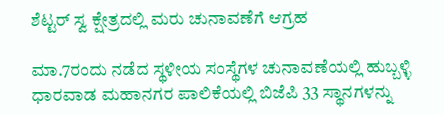ಶೆಟ್ಟರ್ ಸ್ವ ಕ್ಷೇತ್ರದಲ್ಲಿ ಮರು ಚುನಾವಣೆಗೆ ಆಗ್ರಹ

ಮಾ.7ರಂದು ನಡೆದ ಸ್ಥಳೀಯ ಸಂಸ್ಥೆಗಳ ಚುನಾವಣೆಯಲ್ಲಿ ಹುಬ್ಬಳ್ಳಿ ಧಾರವಾಡ ಮಹಾನಗರ ಪಾಲಿಕೆಯಲ್ಲಿ ಬಿಜೆಪಿ 33 ಸ್ಥಾನಗಳನ್ನು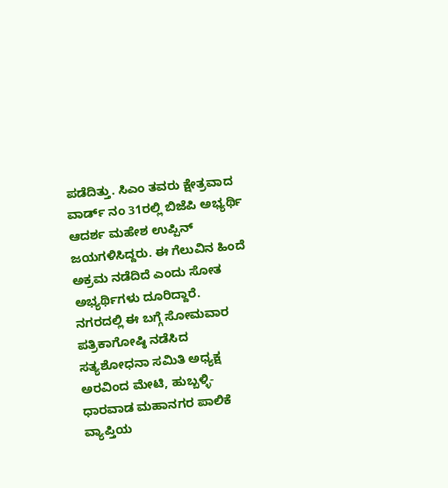ಪಡೆದಿತ್ತು. ಸಿಎಂ ತವರು ಕ್ಷೇತ್ರವಾದ ವಾರ್ಡ್ ನಂ 31ರಲ್ಲಿ ಬಿಜೆಪಿ ಅಭ್ಯರ್ಥಿ ಆದರ್ಶ ಮಹೇಶ ಉಪ್ಪಿನ್ ಜಯಗಳಿಸಿದ್ದರು. ಈ ಗೆಲುವಿನ ಹಿಂದೆ ಅಕ್ರಮ ನಡೆದಿದೆ ಎಂದು ಸೋತ ಅಭ್ಯರ್ಥಿಗಳು ದೂರಿದ್ದಾರೆ.
ನಗರದಲ್ಲಿ ಈ ಬಗ್ಗೆ ಸೋಮವಾರ ಪತ್ರಿಕಾಗೋಷ್ಠಿ ನಡೆಸಿದ ಸತ್ಯಶೋಧನಾ ಸಮಿತಿ ಅಧ್ಯಕ್ಷ ಅರವಿಂದ ಮೇಟಿ, ಹುಬ್ಬಳ್ಳಿ-ಧಾರವಾಡ ಮಹಾನಗರ ಪಾಲಿಕೆ ವ್ಯಾಪ್ತಿಯ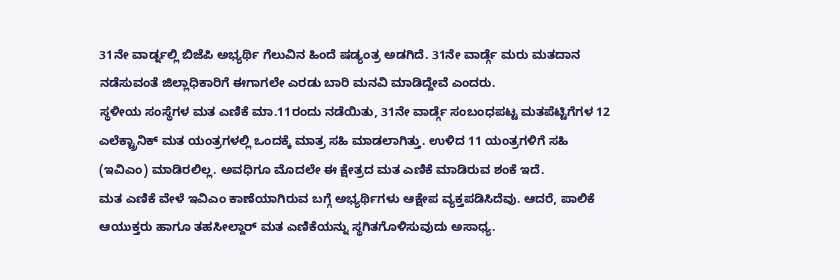31ನೇ ವಾರ್ಡ್ನಲ್ಲಿ ಬಿಜೆಪಿ ಅಭ್ಯರ್ಥಿ ಗೆಲುವಿನ ಹಿಂದೆ ಷಡ್ಯಂತ್ರ ಅಡಗಿದೆ. 31ನೇ ವಾರ್ಡ್ಗೆ ಮರು ಮತದಾನ ನಡೆಸುವಂತೆ ಜಿಲ್ಲಾಧಿಕಾರಿಗೆ ಈಗಾಗಲೇ ಎರಡು ಬಾರಿ ಮನವಿ ಮಾಡಿದ್ದೇವೆ ಎಂದರು.
ಸ್ಥಳೀಯ ಸಂಸ್ಥೆಗಳ ಮತ ಎಣಿಕೆ ಮಾ.11ರಂದು ನಡೆಯಿತು, 31ನೇ ವಾರ್ಡ್ಗೆ ಸಂಬಂಧಪಟ್ಟ ಮತಪೆಟ್ಟಿಗೆಗಳ 12 ಎಲೆಕ್ಟ್ರಾನಿಕ್ ಮತ ಯಂತ್ರಗಳಲ್ಲಿ ಒಂದಕ್ಕೆ ಮಾತ್ರ ಸಹಿ ಮಾಡಲಾಗಿತ್ತು. ಉಳಿದ 11 ಯಂತ್ರಗಳಿಗೆ ಸಹಿ (ಇವಿಎಂ) ಮಾಡಿರಲಿಲ್ಲ. ಅವಧಿಗೂ ಮೊದಲೇ ಈ ಕ್ಷೇತ್ರದ ಮತ ಎಣಿಕೆ ಮಾಡಿರುವ ಶಂಕೆ ಇದೆ.
ಮತ ಎಣಿಕೆ ವೇಳೆ ಇವಿಎಂ ಕಾಣೆಯಾಗಿರುವ ಬಗ್ಗೆ ಅಭ್ಯರ್ಥಿಗಳು ಆಕ್ಷೇಪ ವ್ಯಕ್ತಪಡಿಸಿದೆವು. ಆದರೆ, ಪಾಲಿಕೆ ಆಯುಕ್ತರು ಹಾಗೂ ತಹಸೀಲ್ದಾರ್ ಮತ ಎಣಿಕೆಯನ್ನು ಸ್ಥಗಿತಗೊಳಿಸುವುದು ಅಸಾಧ್ಯ.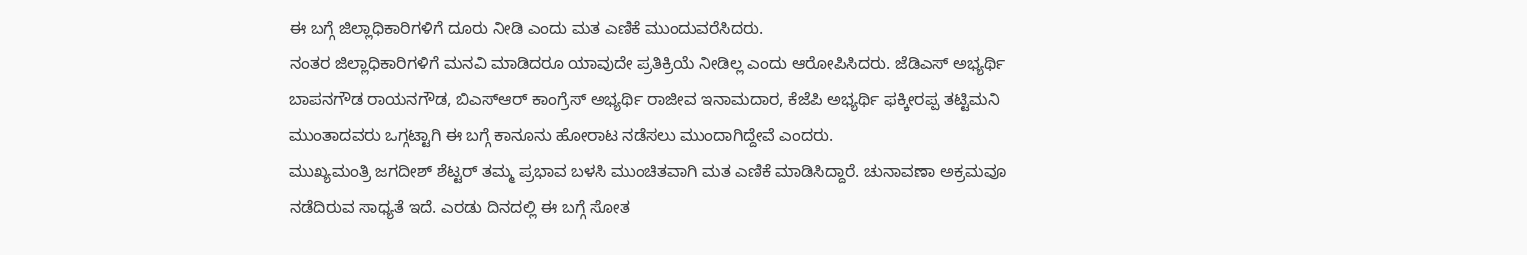ಈ ಬಗ್ಗೆ ಜಿಲ್ಲಾಧಿಕಾರಿಗಳಿಗೆ ದೂರು ನೀಡಿ ಎಂದು ಮತ ಎಣಿಕೆ ಮುಂದುವರೆಸಿದರು.
ನಂತರ ಜಿಲ್ಲಾಧಿಕಾರಿಗಳಿಗೆ ಮನವಿ ಮಾಡಿದರೂ ಯಾವುದೇ ಪ್ರತಿಕ್ರಿಯೆ ನೀಡಿಲ್ಲ ಎಂದು ಆರೋಪಿಸಿದರು. ಜೆಡಿಎಸ್ ಅಭ್ಯರ್ಥಿ ಬಾಪನಗೌಡ ರಾಯನಗೌಡ, ಬಿಎಸ್ಆರ್ ಕಾಂಗ್ರೆಸ್ ಅಭ್ಯರ್ಥಿ ರಾಜೀವ ಇನಾಮದಾರ, ಕೆಜೆಪಿ ಅಭ್ಯರ್ಥಿ ಫಕ್ಕೀರಪ್ಪ ತಟ್ಟಿಮನಿ ಮುಂತಾದವರು ಒಗ್ಗಟ್ಟಾಗಿ ಈ ಬಗ್ಗೆ ಕಾನೂನು ಹೋರಾಟ ನಡೆಸಲು ಮುಂದಾಗಿದ್ದೇವೆ ಎಂದರು.
ಮುಖ್ಯಮಂತ್ರಿ ಜಗದೀಶ್ ಶೆಟ್ಟರ್ ತಮ್ಮ ಪ್ರಭಾವ ಬಳಸಿ ಮುಂಚಿತವಾಗಿ ಮತ ಎಣಿಕೆ ಮಾಡಿಸಿದ್ದಾರೆ. ಚುನಾವಣಾ ಅಕ್ರಮವೂ ನಡೆದಿರುವ ಸಾಧ್ಯತೆ ಇದೆ. ಎರಡು ದಿನದಲ್ಲಿ ಈ ಬಗ್ಗೆ ಸೋತ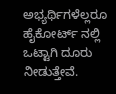ಅಭ್ಯರ್ಥಿಗಳೆಲ್ಲರೂ ಹೈಕೋರ್ಟ್ ನಲ್ಲಿ ಒಟ್ಟಾಗಿ ದೂರು ನೀಡುತ್ತೇವೆ.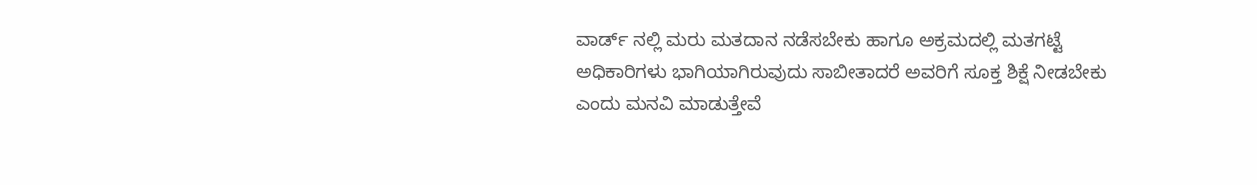ವಾರ್ಡ್ ನಲ್ಲಿ ಮರು ಮತದಾನ ನಡೆಸಬೇಕು ಹಾಗೂ ಅಕ್ರಮದಲ್ಲಿ ಮತಗಟ್ಟೆ ಅಧಿಕಾರಿಗಳು ಭಾಗಿಯಾಗಿರುವುದು ಸಾಬೀತಾದರೆ ಅವರಿಗೆ ಸೂಕ್ತ ಶಿಕ್ಷೆ ನೀಡಬೇಕು ಎಂದು ಮನವಿ ಮಾಡುತ್ತೇವೆ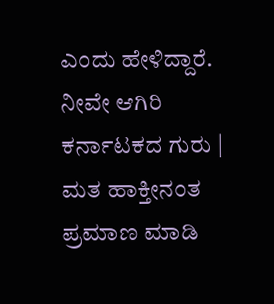ಎಂದು ಹೇಳಿದ್ದಾರೆ.
ನೀವೇ ಆಗಿರಿ ಕರ್ನಾಟಕದ ಗುರು | ಮತ ಹಾಕ್ತೀನಂತ ಪ್ರಮಾಣ ಮಾಡಿ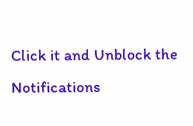Click it and Unblock the Notifications